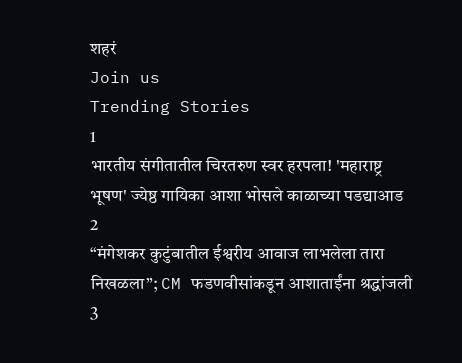शहरं
Join us
Trending Stories
1
भारतीय संगीतातील चिरतरुण स्वर हरपला! 'महाराष्ट्र भूषण' ज्येष्ठ गायिका आशा भोसले काळाच्या पडद्याआड
2
“मंगेशकर कुटुंबातील ईश्वरीय आवाज लाभलेला तारा निखळला”; CM फडणवीसांकडून आशाताईंना श्रद्धांजली
3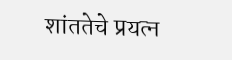शांततेचे प्रयत्न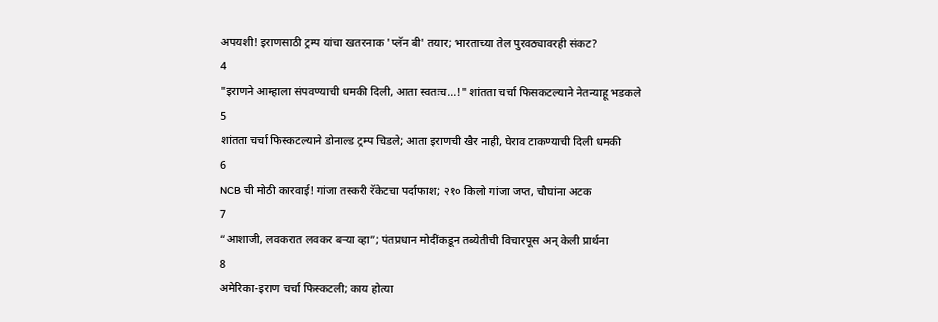अपयशी! इराणसाठी ट्रम्प यांचा खतरनाक 'प्लॅन बी' तयार; भारताच्या तेल पुरवठ्यावरही संकट?
4
"इराणने आम्हाला संपवण्याची धमकी दिली, आता स्वतःच...!" शांतता चर्चा फिसकटल्याने नेतन्याहू भडकले
5
शांतता चर्चा फिस्कटल्याने डोनाल्ड ट्रम्प चिडले; आता इराणची खैर नाही, घेराव टाकण्याची दिली धमकी
6
NCB ची मोठी कारवाई! गांजा तस्करी रॅकेटचा पर्दाफाश; २१० किलो गांजा जप्त, चौघांना अटक
7
“आशाजी, लवकरात लवकर बऱ्या व्हा”; पंतप्रधान मोदींकडून तब्येतीची विचारपूस अन् केली प्रार्थना
8
अमेरिका-इराण चर्चा फिस्कटली; काय होत्या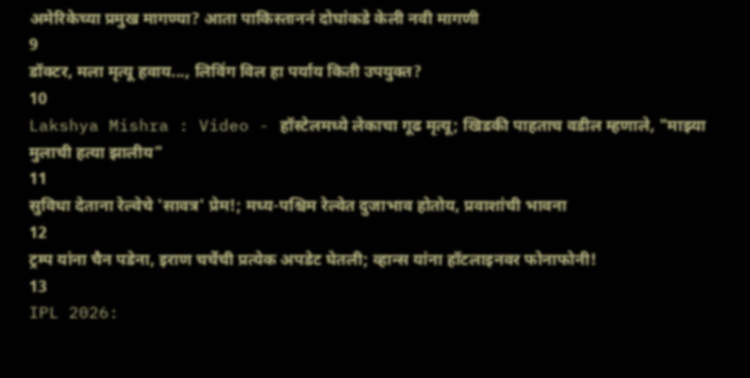अमेरिकेच्या प्रमुख मागण्या? आता पाकिस्ताननं दोघांकडे केली नवी मागणी
9
डॉक्टर, मला मृत्यू हवाय..., लिविंग विल हा पर्याय किती उपयुक्त?
10
Lakshya Mishra : Video - हॉस्टेलमध्ये लेकाचा गूढ मृत्यू; खिडकी पाहताच वडील म्हणाले, "माझ्या मुलाची हत्या झालीय"
11
सुविधा देताना रेल्वेचे 'सावत्र' प्रेम!; मध्य-पश्चिम रेल्वेत दुजाभाव होतोय, प्रवाशांची भावना
12
ट्रम्प यांना चैन पडेना, इराण चर्चेची प्रत्येक अपडेट घेतली; व्हान्स यांना हॉटलाइनवर फोनाफोनी!
13
IPL 2026: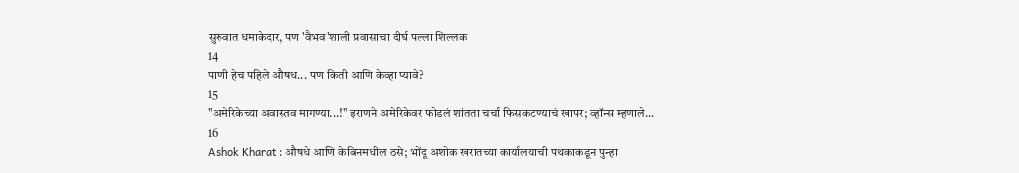सुरुवात धमाकेदार, पण 'वैभव'शाली प्रवासाचा दीर्घ पल्ला शिल्लक
14
पाणी हेच पहिले औषध... पण किती आणि केव्हा प्यावे?
15
"अमेरिकेच्या अवास्तव मागण्या...!" इराणने अमेरिकेवर फोडलं शांतता चर्चा फिसकटण्याचं खापर; व्हॉन्स म्हणाले...
16
Ashok Kharat : औषधे आणि केबिनमधील ठसे; भोंदू अशोक खरातच्या कार्यालयाची पथकाकडून पुन्हा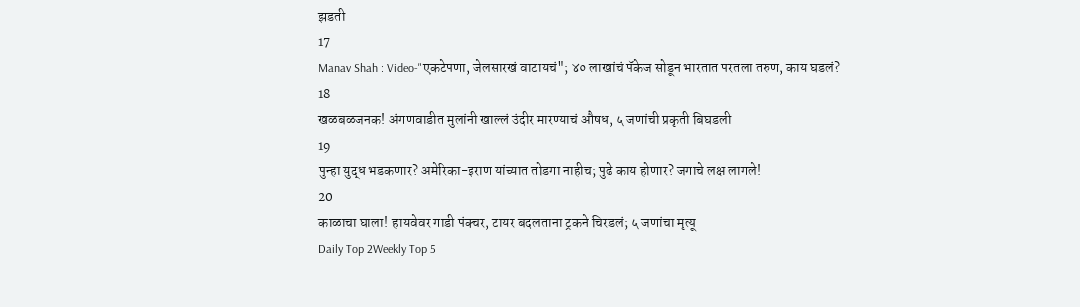झडती
17
Manav Shah : Video-"एकटेपणा, जेलसारखं वाटायचं"; ४० लाखांचं पॅकेज सोडून भारतात परतला तरुण, काय घडलं?
18
खळबळजनक! अंगणवाडीत मुलांनी खाल्लं उंदीर मारण्याचं औषध, ५ जणांची प्रकृती बिघडली
19
पुन्हा युद्ध भडकणार? अमेरिका-इराण यांच्यात तोडगा नाहीच; पुढे काय होणार? जगाचे लक्ष लागले!
20
काळाचा घाला! हायवेवर गाडी पंक्चर, टायर बदलताना ट्रकने चिरडलं; ५ जणांचा मृत्यू
Daily Top 2Weekly Top 5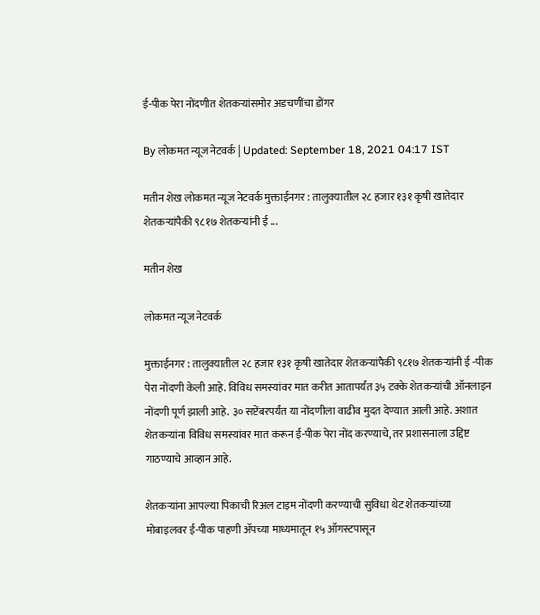ई-पीक पेरा नोंदणीत शेतकऱ्यांसमोर अडचणींचा डोंगर

By लोकमत न्यूज नेटवर्क | Updated: September 18, 2021 04:17 IST

मतीन शेख लोकमत न्यूज नेटवर्क मुक्ताईनगर : तालुक्यातील २८ हजार १३१ कृषी खातेदार शेतकऱ्यांपैकी ९८१७ शेतकऱ्यांनी ई ...

मतीन शेख

लोकमत न्यूज नेटवर्क

मुक्ताईनगर : तालुक्यातील २८ हजार १३१ कृषी खातेदार शेतकऱ्यांपैकी ९८१७ शेतकऱ्यांनी ई -पीक पेरा नोंदणी केली आहे. विविध समस्यांवर मात करीत आतापर्यंत ३५ टक्के शेतकऱ्यांची ऑनलाइन नोंदणी पूर्ण झाली आहे. ३० सप्टेंबरपर्यंत या नोंदणीला वाढीव मुदत देण्यात आली आहे. अशात शेतकऱ्यांना विविध समस्यांवर मात करून ई-पीक पेरा नोंद करण्याचे, तर प्रशासनाला उद्दिष्ट गाठण्याचे आव्हान आहे.

शेतकऱ्यांना आपल्या पिकाची रिअल टाइम नोंदणी करण्याची सुविधा थेट शेतकऱ्यांच्या मोबाइलवर ई-पीक पाहणी ॲपच्या माध्यमातून १५ ऑगस्टपासून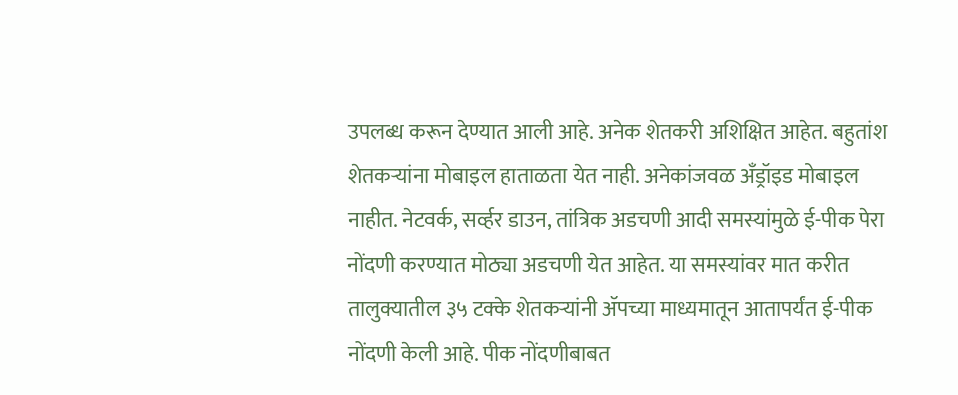उपलब्ध करून देण्यात आली आहे. अनेक शेतकरी अशिक्षित आहेत. बहुतांश शेतकऱ्यांना मोबाइल हाताळता येत नाही. अनेकांजवळ अँड्रॉइड मोबाइल नाहीत. नेटवर्क, सर्व्हर डाउन, तांत्रिक अडचणी आदी समस्यांमुळे ई-पीक पेरा नोंदणी करण्यात मोठ्या अडचणी येत आहेत. या समस्यांवर मात करीत तालुक्यातील ३५ टक्के शेतकऱ्यांनी ॲपच्या माध्यमातून आतापर्यंत ई-पीक नोंदणी केली आहे. पीक नोंदणीबाबत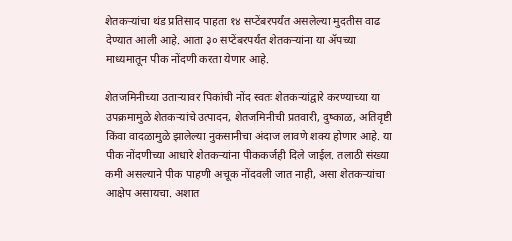शेतकऱ्यांचा थंड प्रतिसाद पाहता १४ सप्टेंबरपर्यंत असलेल्या मुदतीस वाढ देण्यात आली आहे. आता ३० सप्टेंबरपर्यंत शेतकऱ्यांना या ॲपच्या माध्यमातून पीक नोंदणी करता येणार आहे.

शेतजमिनीच्या उताऱ्यावर पिकांची नोंद स्वतः शेतकऱ्यांद्वारे करण्याच्या या उपक्रमामुळे शेतकऱ्यांचे उत्पादन, शेतजमिनीची प्रतवारी, दुष्काळ, अतिवृष्टी किंवा वादळामुळे झालेल्या नुकसानीचा अंदाज लावणे शक्य होणार आहे. या पीक नोंदणीच्या आधारे शेतकऱ्यांना पीककर्जही दिले जाईल. तलाठी संख्या कमी असल्याने पीक पाहणी अचूक नोंदवली जात नाही, असा शेतकऱ्यांचा आक्षेप असायचा. अशात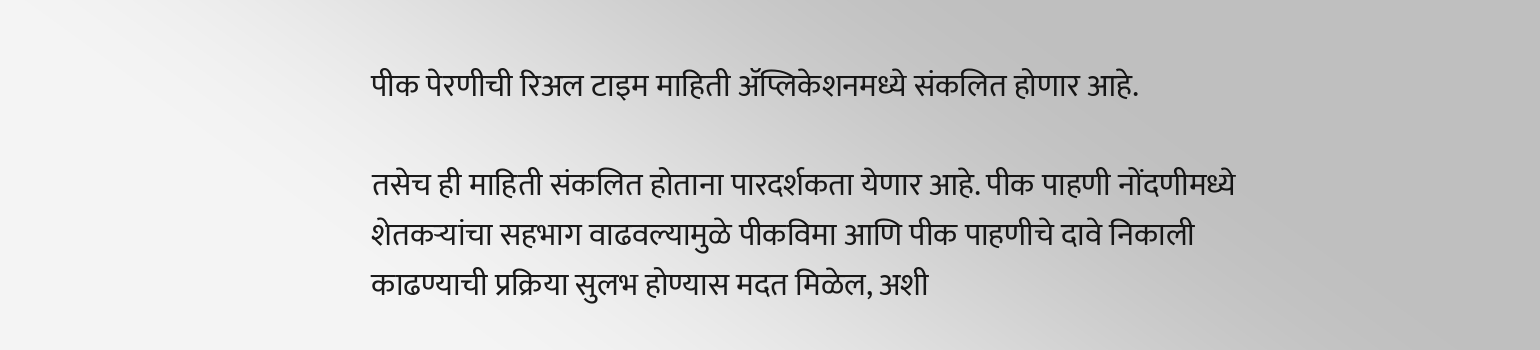पीक पेरणीची रिअल टाइम माहिती ॲप्लिकेशनमध्ये संकलित होणार आहे.

तसेच ही माहिती संकलित होताना पारदर्शकता येणार आहे. पीक पाहणी नोंदणीमध्ये शेतकऱ्यांचा सहभाग वाढवल्यामुळे पीकविमा आणि पीक पाहणीचे दावे निकाली काढण्याची प्रक्रिया सुलभ होण्यास मदत मिळेल, अशी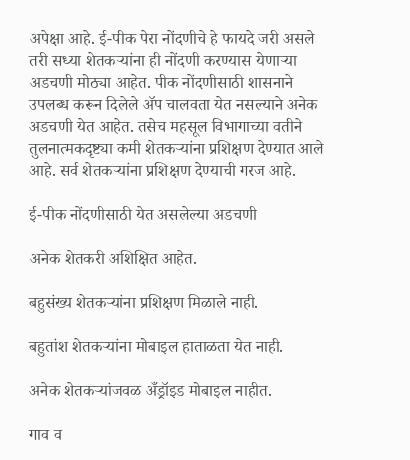अपेक्षा आहे. ई-पीक पेरा नोंदणीचे हे फायदे जरी असले तरी सध्या शेतकऱ्यांना ही नोंदणी करण्यास येणाऱ्या अडचणी मोठ्या आहेत. पीक नोंदणीसाठी शासनाने उपलब्ध करून दिलेले ॲप चालवता येत नसल्याने अनेक अडचणी येत आहेत. तसेच महसूल विभागाच्या वतीने तुलनात्मकदृष्ट्या कमी शेतकऱ्यांना प्रशिक्षण देण्यात आले आहे. सर्व शेतकऱ्यांना प्रशिक्षण देण्याची गरज आहे.

ई-पीक नोंदणीसाठी येत असलेल्या अडचणी

अनेक शेतकरी अशिक्षित आहेत.

बहुसंख्य शेतकऱ्यांना प्रशिक्षण मिळाले नाही.

बहुतांश शेतकऱ्यांना मोबाइल हाताळता येत नाही.

अनेक शेतकऱ्यांजवळ अँड्रॉइड मोबाइल नाहीत.

गाव व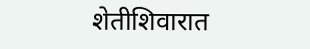शेतीशिवारात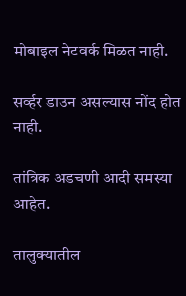मोबाइल नेटवर्क मिळत नाही.

सर्व्हर डाउन असल्यास नोंद होत नाही.

तांत्रिक अडचणी आदी समस्या आहेत.

तालुक्यातील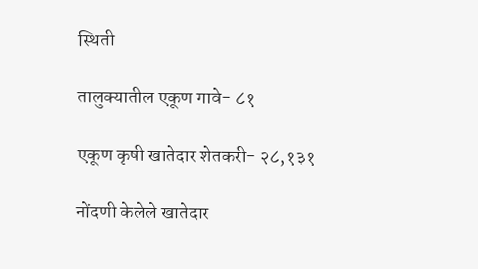स्थिती

तालुक्यातील एकूण गावे- ८१

एकूण कृषी खातेदार शेतकरी- २८,१३१

नोंदणी केलेले खातेदार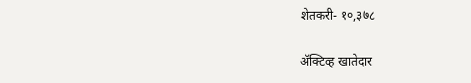शेतकरी- १०,३७८

ॲक्टिव्ह खातेदार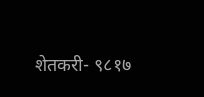शेतकरी- ९८१७